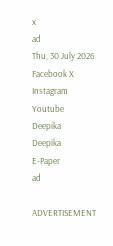x
ad
Thu, 30 July 2026
Facebook X Instagram Youtube
Deepika
Deepika
E-Paper
ad

ADVERTISEMENT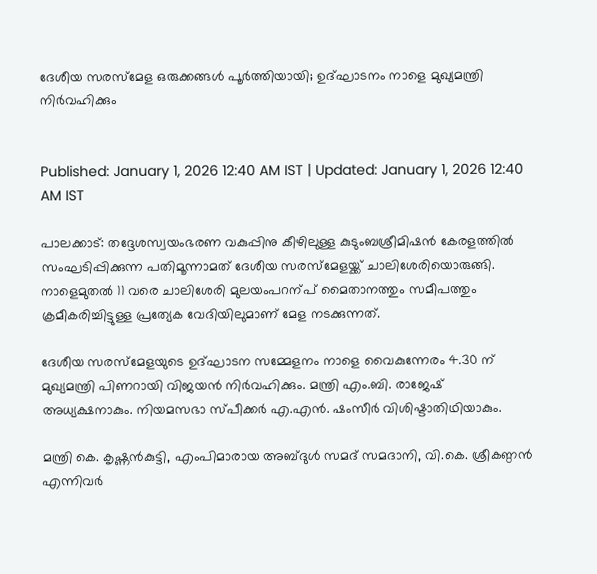ദേശീയ സരസ്മേള ഒരുക്കങ്ങൾ പൂർത്തിയായി; ഉദ്ഘാടനം നാളെ മുഖ്യമന്ത്രി നിർവഹിക്കും


Published: January 1, 2026 12:40 AM IST | Updated: January 1, 2026 12:40 AM IST

പാലക്കാട്: തദ്ദേശസ്വയംഭരണ വകുപ്പിനു കീഴിലുള്ള കുടുംബശ്രീമിഷൻ കേരളത്തിൽ സംഘടിപ്പിക്കുന്ന പതിമൂന്നാമത് ദേശീയ സരസ്മേളയ്ക്ക് ചാലിശേരിയൊരുങ്ങി. നാളെമുതൽ 11 വരെ ചാലിശേരി മുലയംപറന്പ് മൈതാനത്തും സമീപത്തും ക്രമീകരിച്ചിട്ടുള്ള പ്രത്യേക വേദിയിലുമാണ് മേള നടക്കുന്നത്.

ദേശീയ സരസ്മേളയുടെ ഉദ്ഘാടന സമ്മേളനം നാളെ വൈകുന്നേരം 4.30 ന് മുഖ്യമന്ത്രി പിണറായി വിജയൻ നിർവഹിക്കും. മന്ത്രി എം.ബി. രാജേഷ് അധ്യക്ഷനാകും. നിയമസഭാ സ്പീക്കർ എ.എൻ. ഷംസീർ വിശിഷ്ടാതിഥിയാകും.

മന്ത്രി കെ. കൃഷ്ണൻകുട്ടി, എംപിമാരായ അബ്ദുൾ സമദ് സമദാനി, വി.കെ. ശ്രീകണ്ഠൻ എന്നിവർ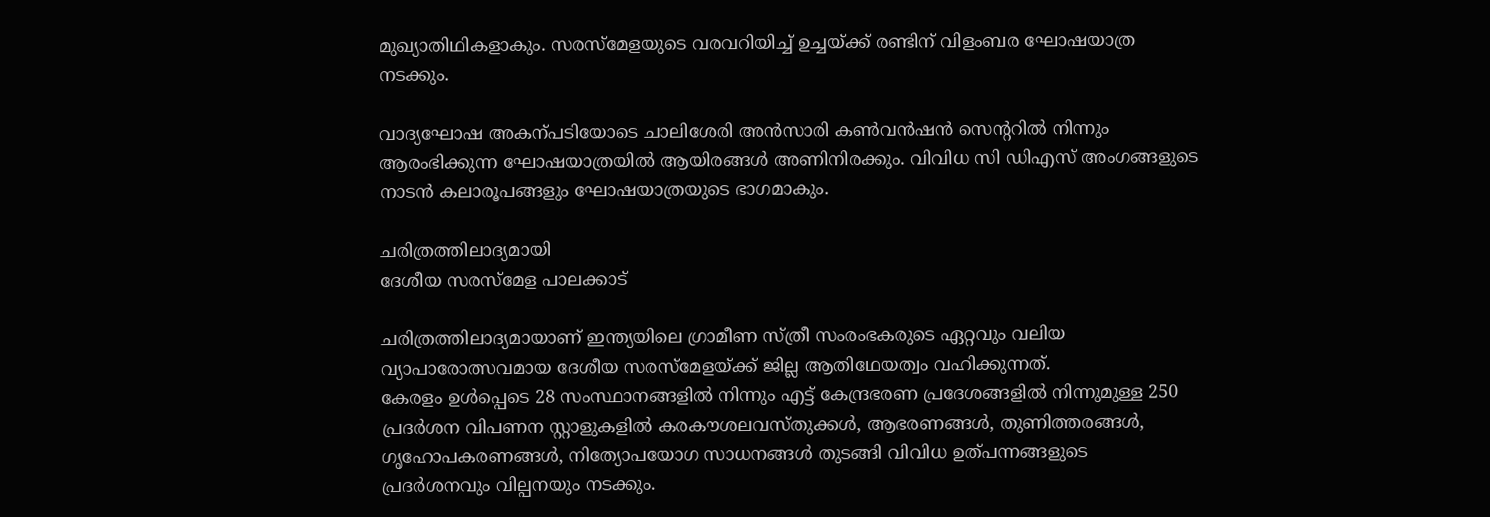മുഖ്യാതിഥികളാകും. സരസ്മേളയുടെ വരവറിയിച്ച് ഉച്ചയ്ക്ക് രണ്ടിന് വിളംബര ഘോഷയാത്ര നടക്കും.

വാദ്യഘോഷ അകന്പടിയോടെ ചാലിശേരി അൻസാരി കണ്‍വൻഷൻ സെന്‍ററിൽ നിന്നും ആരംഭിക്കുന്ന ഘോഷയാത്രയിൽ ആയിരങ്ങൾ അണിനിരക്കും. വിവിധ സി ഡിഎസ് അംഗങ്ങളുടെ നാടൻ കലാരൂപങ്ങളും ഘോഷയാത്രയുടെ ഭാഗമാകും.

ചരിത്രത്തിലാദ്യമായി
ദേശീയ സരസ്മേള പാലക്കാട്

ചരിത്രത്തിലാദ്യമായാണ് ഇന്ത്യയിലെ ഗ്രാമീണ സ്ത്രീ സംരംഭകരുടെ ഏറ്റവും വലിയ വ്യാപാരോത്സവമായ ദേശീയ സരസ്മേളയ്ക്ക് ജില്ല ആതിഥേയത്വം വഹിക്കുന്നത്.
കേരളം ഉൾപ്പെടെ 28 സംസ്ഥാനങ്ങളിൽ നിന്നും എട്ട് കേന്ദ്രഭരണ പ്രദേശങ്ങളിൽ നിന്നുമുള്ള 250 പ്രദർശന വിപണന സ്റ്റാളുകളിൽ കരകൗശലവസ്തുക്കൾ, ആഭരണങ്ങൾ, തുണിത്തരങ്ങൾ, ഗൃഹോപകരണങ്ങൾ, നിത്യോപയോഗ സാധനങ്ങൾ തുടങ്ങി വിവിധ ഉത്പന്നങ്ങളുടെ പ്രദർശനവും വില്പനയും നടക്കും.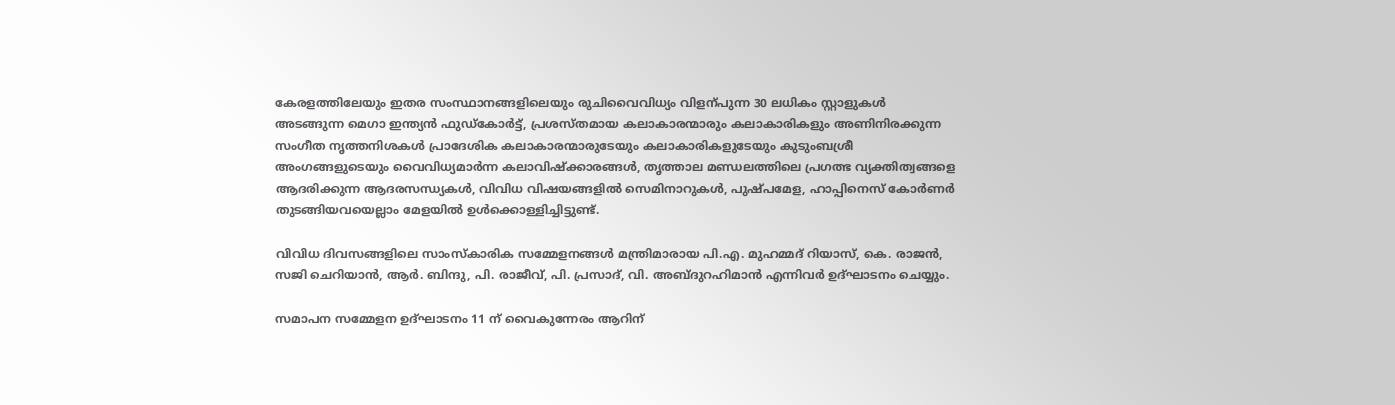കേരളത്തിലേയും ഇതര സംസ്ഥാനങ്ങളിലെയും രുചിവൈവിധ്യം വിളന്പുന്ന 30 ലധികം സ്റ്റാളുകൾ അടങ്ങുന്ന മെഗാ ഇന്ത്യൻ ഫുഡ്കോർട്ട്, പ്രശസ്തമായ കലാകാരന്മാരും കലാകാരികളും അണിനിരക്കുന്ന സംഗീത നൃത്തനിശകൾ പ്രാദേശിക കലാകാരന്മാരുടേയും കലാകാരികളുടേയും കുടുംബശ്രീ അംഗങ്ങളുടെയും വൈവിധ്യമാർന്ന കലാവിഷ്ക്കാരങ്ങൾ, തൃത്താല മണ്ഡലത്തിലെ പ്രഗത്ഭ വ്യക്തിത്വങ്ങളെ ആദരിക്കുന്ന ആദരസന്ധ്യകൾ, വിവിധ വിഷയങ്ങളിൽ സെമിനാറുകൾ, പുഷ്പമേള, ഹാപ്പിനെസ് കോർണർ തുടങ്ങിയവയെല്ലാം മേളയിൽ ഉൾക്കൊള്ളിച്ചിട്ടുണ്ട്.

വിവിധ ദിവസങ്ങളിലെ സാംസ്കാരിക സമ്മേളനങ്ങൾ മന്ത്രിമാരായ പി.എ. മുഹമ്മദ് റിയാസ്, കെ. രാജൻ, സജി ചെറിയാൻ, ആർ. ബിന്ദു, പി. രാജീവ്, പി. പ്രസാദ്, വി. അബ്ദുറഹിമാൻ എന്നിവർ ഉദ്ഘാടനം ചെയ്യും.

സമാപന സമ്മേളന ഉദ്ഘാടനം 11 ന് വൈകുന്നേരം ആറിന്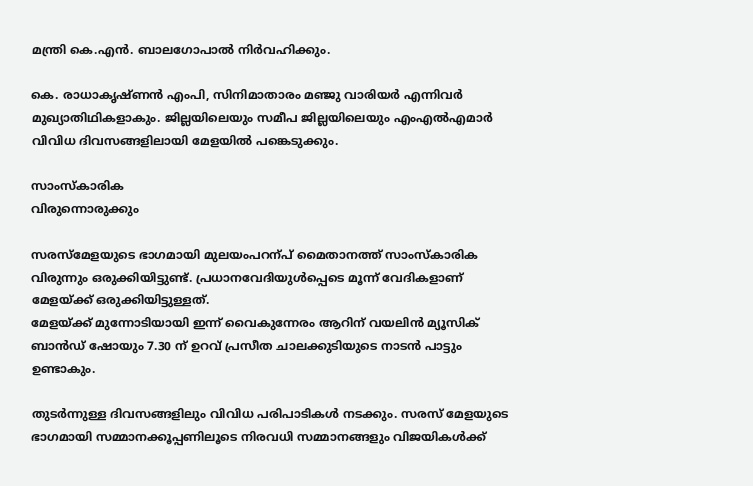മന്ത്രി കെ.എൻ. ബാലഗോപാൽ നിർവഹിക്കും.

കെ. രാധാകൃഷ്ണൻ എംപി, സിനിമാതാരം മഞ്ജു വാരിയർ എന്നിവർ മുഖ്യാതിഥികളാകും. ജില്ലയിലെയും സമീപ ജില്ലയിലെയും എംഎൽഎമാർ വിവിധ ദിവസങ്ങളിലായി മേളയിൽ പങ്കെടുക്കും.

സാംസ്കാരിക
വിരുന്നൊരുക്കും

സരസ്മേളയുടെ ഭാഗമായി മുലയംപറന്പ് മൈതാനത്ത് സാംസ്കാരിക വിരുന്നും ഒരുക്കിയിട്ടുണ്ട്. പ്രധാനവേദിയുൾപ്പെടെ മൂന്ന് വേദികളാണ് മേളയ്ക്ക് ഒരുക്കിയിട്ടുള്ളത്.
മേളയ്ക്ക് മുന്നോടിയായി ഇന്ന് വൈകുന്നേരം ആറിന് വയലിൻ മ്യൂസിക് ബാൻഡ് ഷോയും 7.30 ന് ഉറവ് പ്രസീത ചാലക്കുടിയുടെ നാടൻ പാട്ടും ഉണ്ടാകും.

തുടർന്നുള്ള ദിവസങ്ങളിലും വിവിധ പരിപാടികൾ നടക്കും. സരസ് മേളയുടെ ഭാഗമായി സമ്മാനക്കൂപ്പണിലൂടെ നിരവധി സമ്മാനങ്ങളും വിജയികൾക്ക്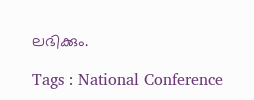ലഭിക്കും.

Tags : National Conference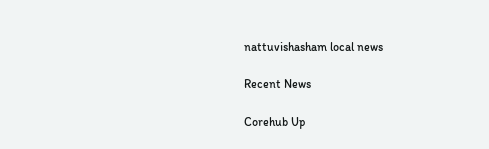nattuvishasham local news

Recent News

Corehub Up